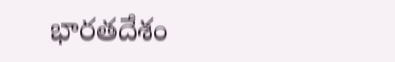భార‌తదేశం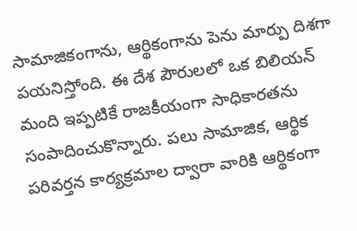సామాజికంగాను, ఆర్థికంగాను పెను మార్పు దిశ‌గా ప‌య‌నిస్తోంది. ఈ దేశ పౌరులలో ఒక బిలియన్ మంది ఇప్పటికే రాజ‌కీయంగా సాధికారతను సంపాదించుకొన్నారు. ప‌లు సామాజిక‌, ఆర్థిక ప‌రివ‌ర్త‌న కార్య‌క్ర‌మాల ద్వారా వారికి ఆర్థికంగా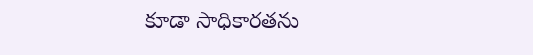కూడా సాధికారతను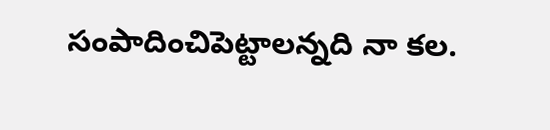సంపాదించిపెట్టాల‌న్న‌ది నా క‌ల.